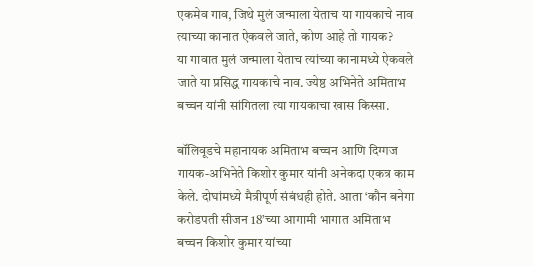एकमेव गाव, जिथे मुलं जन्माला येताच या गायकाचे नाव त्याच्या कानात ऐकवले जाते, कोण आहे तो गायक?
या गावात मुलं जन्माला येताच त्यांच्या कानामध्ये ऐकवले जाते या प्रसिद्ध गायकाचे नाव. ज्येष्ठ अभिनेते अमिताभ बच्चन यांनी सांगितला त्या गायकाचा खास किस्सा.

बॉलिवूडचे महानायक अमिताभ बच्चन आणि दिग्गज गायक-अभिनेते किशोर कुमार यांनी अनेकदा एकत्र काम केले. दोघांमध्ये मैत्रीपूर्ण संबंधही होते. आता ‘कौन बनेगा करोडपती सीजन 18’च्या आगामी भागात अमिताभ बच्चन किशोर कुमार यांच्या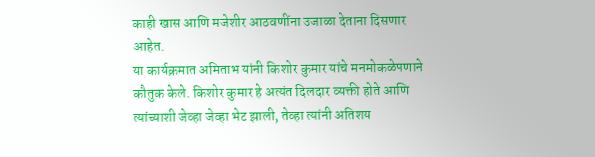काही खास आणि मजेशीर आठवणींना उजाळा देताना दिसणार आहेत.
या कार्यक्रमात अमिताभ यांनी किशोर कुमार यांचे मनमोकळेपणाने कौतुक केले. किशोर कुमार हे अत्यंत दिलदार व्यक्ती होते आणि त्यांच्याशी जेव्हा जेव्हा भेट झाली, तेव्हा त्यांनी अतिशय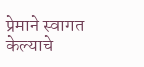प्रेमाने स्वागत केल्याचे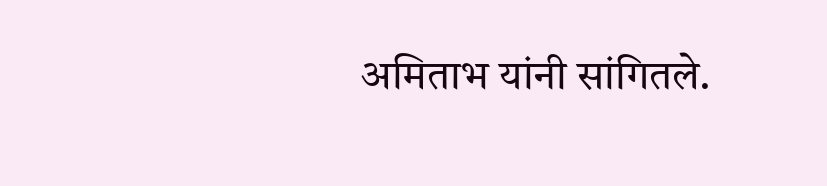अमिताभ यांनी सांगितले.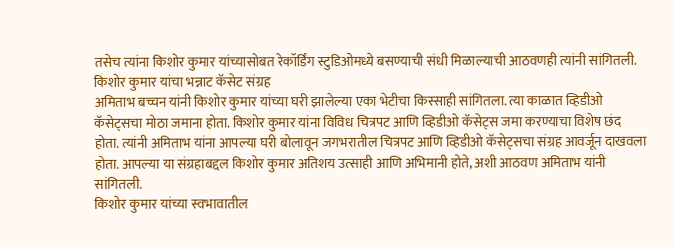तसेच त्यांना किशोर कुमार यांच्यासोबत रेकॉर्डिंग स्टुडिओमध्ये बसण्याची संधी मिळाल्याची आठवणही त्यांनी सांगितली.
किशोर कुमार यांचा भन्नाट कॅसेट संग्रह
अमिताभ बच्चन यांनी किशोर कुमार यांच्या घरी झालेल्या एका भेटीचा किस्साही सांगितला. त्या काळात व्हिडीओ कॅसेट्सचा मोठा जमाना होता. किशोर कुमार यांना विविध चित्रपट आणि व्हिडीओ कॅसेट्स जमा करण्याचा विशेष छंद होता. त्यांनी अमिताभ यांना आपल्या घरी बोलावून जगभरातील चित्रपट आणि व्हिडीओ कॅसेट्सचा संग्रह आवर्जून दाखवला होता. आपल्या या संग्रहाबद्दल किशोर कुमार अतिशय उत्साही आणि अभिमानी होते, अशी आठवण अमिताभ यांनी सांगितली.
किशोर कुमार यांच्या स्वभावातील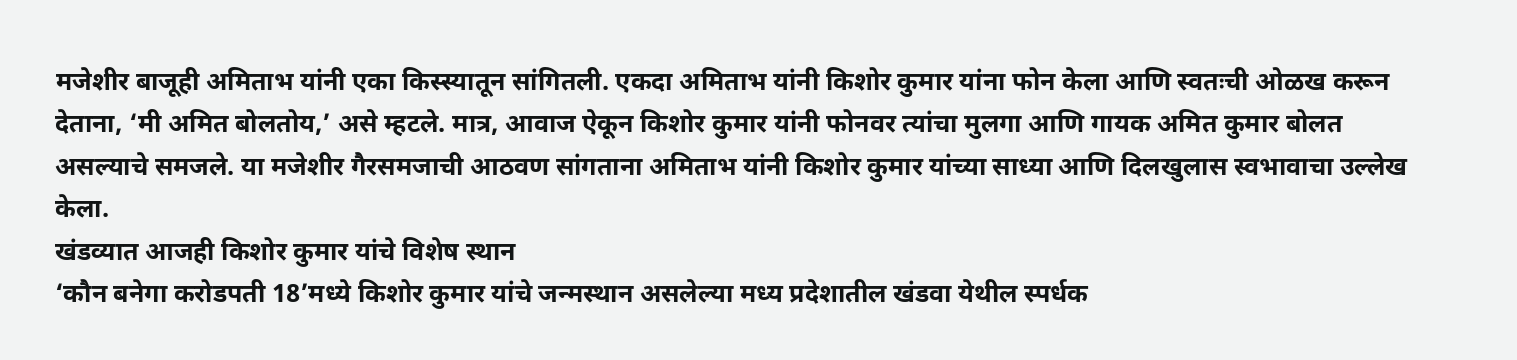मजेशीर बाजूही अमिताभ यांनी एका किस्स्यातून सांगितली. एकदा अमिताभ यांनी किशोर कुमार यांना फोन केला आणि स्वतःची ओळख करून देताना, ‘मी अमित बोलतोय,’ असे म्हटले. मात्र, आवाज ऐकून किशोर कुमार यांनी फोनवर त्यांचा मुलगा आणि गायक अमित कुमार बोलत असल्याचे समजले. या मजेशीर गैरसमजाची आठवण सांगताना अमिताभ यांनी किशोर कुमार यांच्या साध्या आणि दिलखुलास स्वभावाचा उल्लेख केला.
खंडव्यात आजही किशोर कुमार यांचे विशेष स्थान
‘कौन बनेगा करोडपती 18’मध्ये किशोर कुमार यांचे जन्मस्थान असलेल्या मध्य प्रदेशातील खंडवा येथील स्पर्धक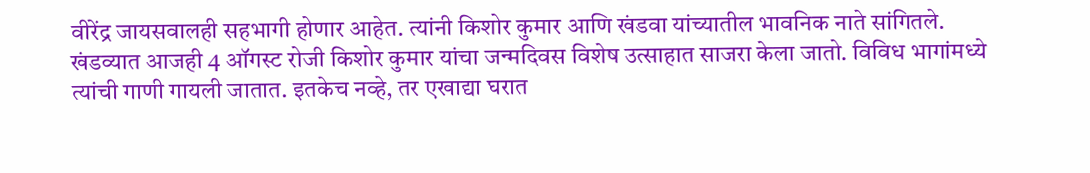वीरेंद्र जायसवालही सहभागी होणार आहेत. त्यांनी किशोर कुमार आणि खंडवा यांच्यातील भावनिक नाते सांगितले.
खंडव्यात आजही 4 ऑगस्ट रोजी किशोर कुमार यांचा जन्मदिवस विशेष उत्साहात साजरा केला जातो. विविध भागांमध्ये त्यांची गाणी गायली जातात. इतकेच नव्हे, तर एखाद्या घरात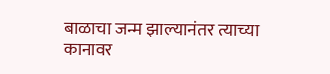बाळाचा जन्म झाल्यानंतर त्याच्या कानावर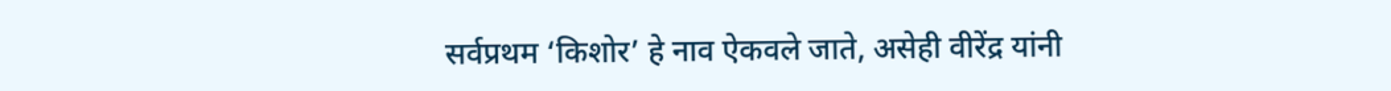सर्वप्रथम ‘किशोर’ हे नाव ऐकवले जाते, असेही वीरेंद्र यांनी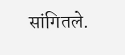सांगितले.